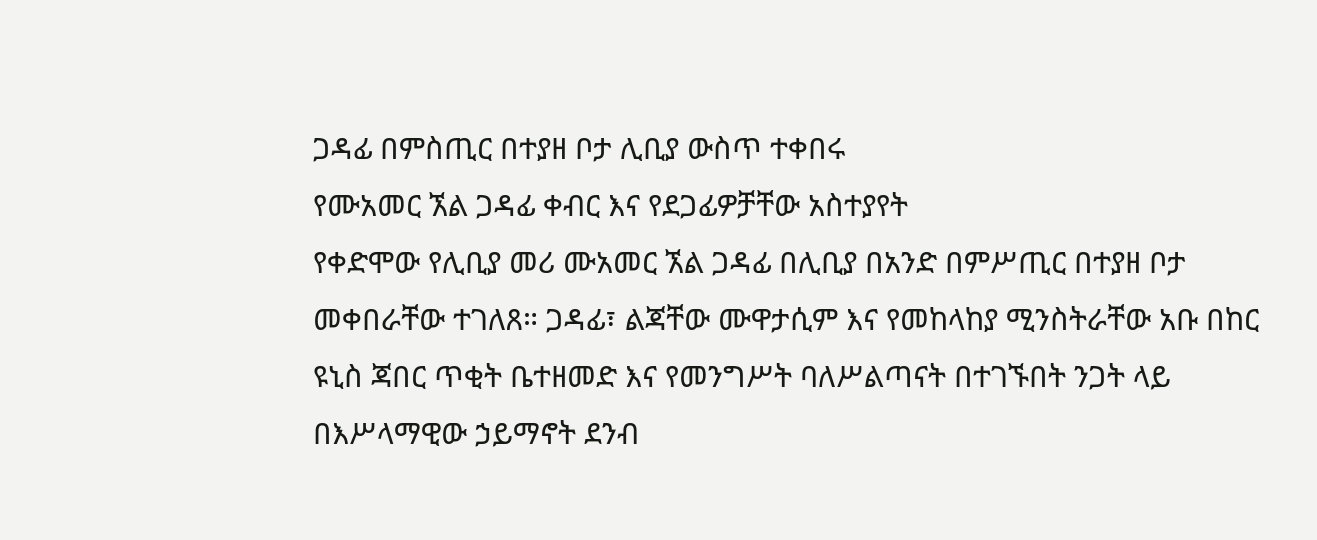ጋዳፊ በምስጢር በተያዘ ቦታ ሊቢያ ውስጥ ተቀበሩ
የሙአመር ኧል ጋዳፊ ቀብር እና የደጋፊዎቻቸው አስተያየት
የቀድሞው የሊቢያ መሪ ሙአመር ኧል ጋዳፊ በሊቢያ በአንድ በምሥጢር በተያዘ ቦታ መቀበራቸው ተገለጸ። ጋዳፊ፣ ልጃቸው ሙዋታሲም እና የመከላከያ ሚንስትራቸው አቡ በከር ዩኒስ ጃበር ጥቂት ቤተዘመድ እና የመንግሥት ባለሥልጣናት በተገኙበት ንጋት ላይ በእሥላማዊው ኃይማኖት ደንብ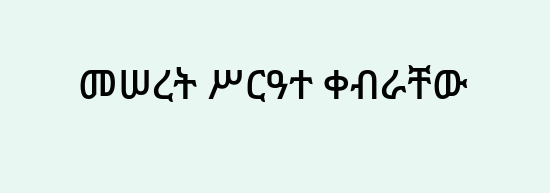መሠረት ሥርዓተ ቀብራቸው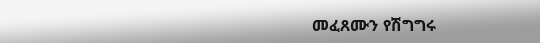መፈጸሙን የሽግግሩ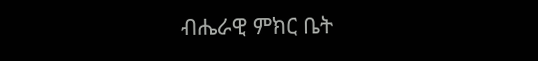ብሔራዊ ምክር ቤት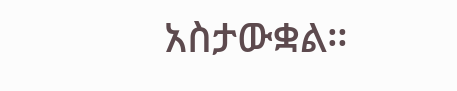አስታውቋል።